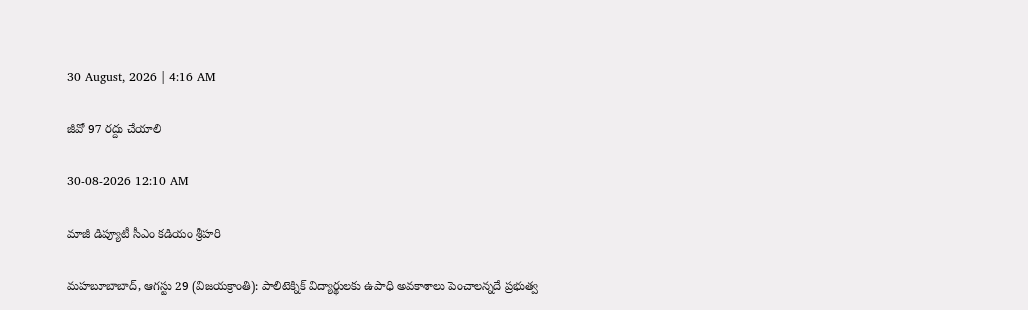30 August, 2026 | 4:16 AM

జీవో 97 రద్దు చేయాలి

30-08-2026 12:10 AM

మాజీ డిప్యూటీ సీఎం కడియం శ్రీహరి

మహబూబాబాద్, ఆగస్టు 29 (విజయక్రాంతి): పాలిటెక్నిక్ విద్యార్థులకు ఉపాధి అవకాశాలు పెంచాలన్నదే ప్రభుత్వ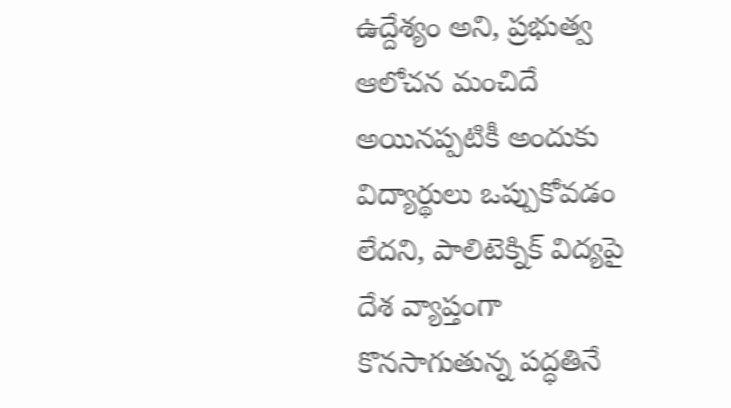ఉద్దేశ్యం అని, ప్రభుత్వ ఆలోచన మంచిదే అయినప్పటికీ అందుకు విద్యార్థులు ఒప్పుకోవడం లేదని, పాలిటెక్నిక్ విద్యపై దేశ వ్యాప్తంగా కొనసాగుతున్న పద్ధతినే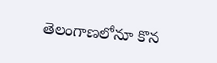తెలంగాణలోనూ కొన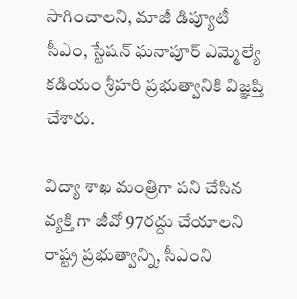సాగించాలని, మాజీ డిప్యూటీ సీఎం, స్టేషన్ ఘనాపూర్ ఎమ్మెల్యే కడియం శ్రీహరి ప్రభుత్వానికి విజ్ఞప్తి చేశారు.

విద్యా శాఖ మంత్రిగా పని చేసిన వ్యక్తి గా జీవో 97రద్దు చేయాలని రాష్ట్ర ప్రభుత్వాన్ని, సీఎంని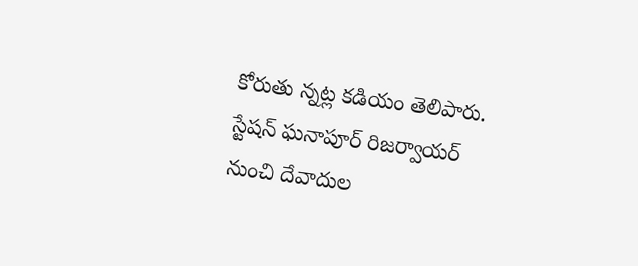కోరుతు న్నట్ల కడియం తెలిపారు. స్టేషన్ ఘనాపూర్ రిజర్వాయర్ నుంచి దేవాదుల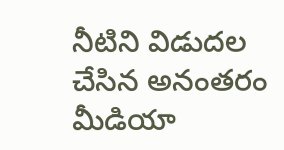నీటిని విడుదల చేసిన అనంతరం మీడియా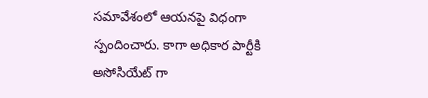సమావేశంలో ఆయనపై విధంగా స్పందించారు. కాగా అధికార పార్టీకి అసోసియేట్ గా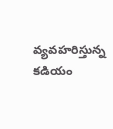వ్యవహరిస్తున్న కడియం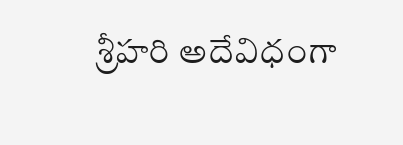శ్రీహరి అదేవిధంగా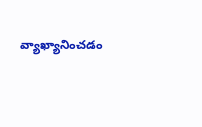వ్యాఖ్యానించడం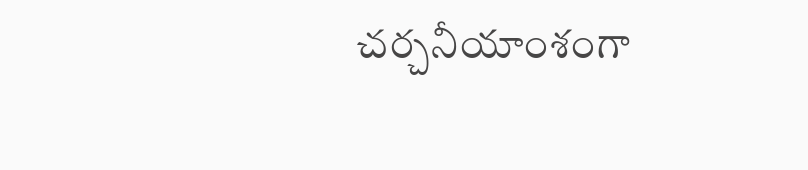చర్చనీయాంశంగా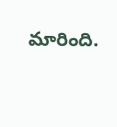మారింది.